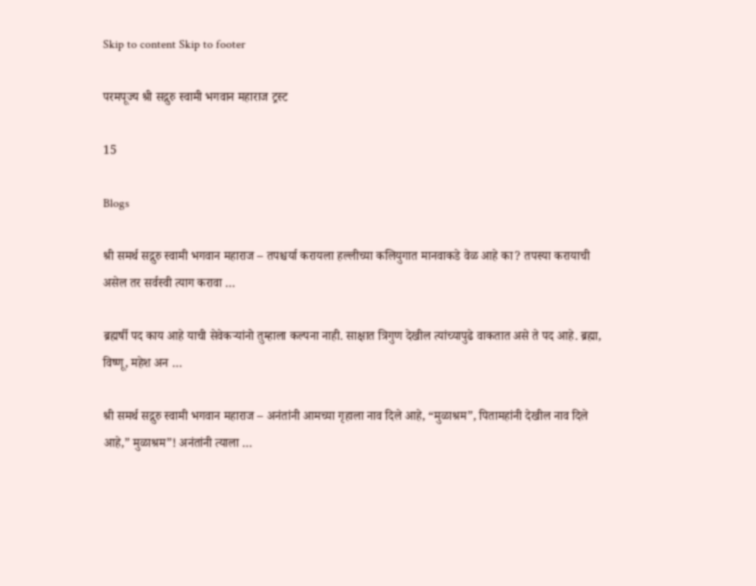Skip to content Skip to footer

परमपूज्य श्री सद्गुरु स्वामी भगवान महाराज ट्रस्ट

15

Blogs

श्री समर्थ सद्गुरु स्वामी भगवान महाराज – तपश्चर्या करायला हल्लीच्या कलियुगात मानवाकडे वेळ आहे का? तपस्या करायाची असेल तर सर्वस्वी त्याग करावा …

ब्रह्मर्षी पद काय आहे याची सेवेकऱ्यांनो तुम्हाला कल्पना नाही. साक्षात त्रिगुण देखील त्यांच्यापुढे वाकतात असे ते पद आहे. ब्रह्मा, विष्णू, महेश अन …

श्री समर्थ सद्गुरु स्वामी भगवान महाराज – अनंतांनी आमच्या गृहाला नाव दिले आहे, “मुळाश्रम”, पितामहांनी देखील नाव दिले आहे,” मुळाश्रम”! अनंतांनी त्याला …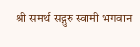श्री समर्थ सद्गुरु स्वामी भगवान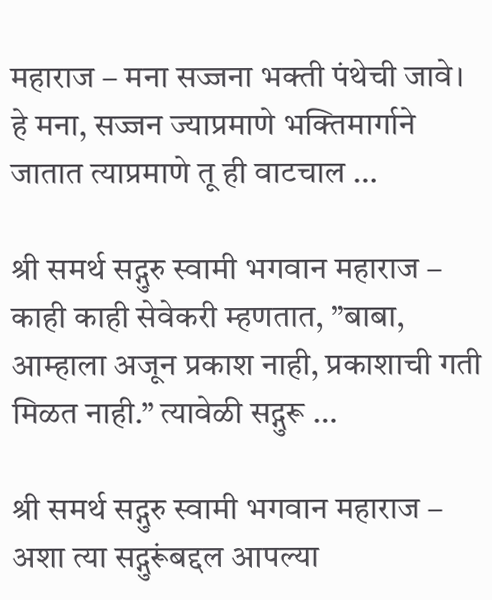महाराज – मना सज्जना भक्ती पंथेची जावे। हे मना, सज्जन ज्याप्रमाणे भक्तिमार्गाने जातात त्याप्रमाणे तू ही वाटचाल …

श्री समर्थ सद्गुरु स्वामी भगवान महाराज – काही काही सेवेकरी म्हणतात, ”बाबा, आम्हाला अजून प्रकाश नाही, प्रकाशाची गती मिळत नाही.” त्यावेळी सद्गुरू …

श्री समर्थ सद्गुरु स्वामी भगवान महाराज – अशा त्या सद्गुरूंबद्दल आपल्या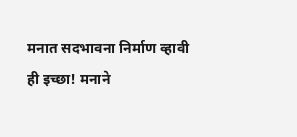मनात सदभावना निर्माण व्हावी ही इच्छा! मनाने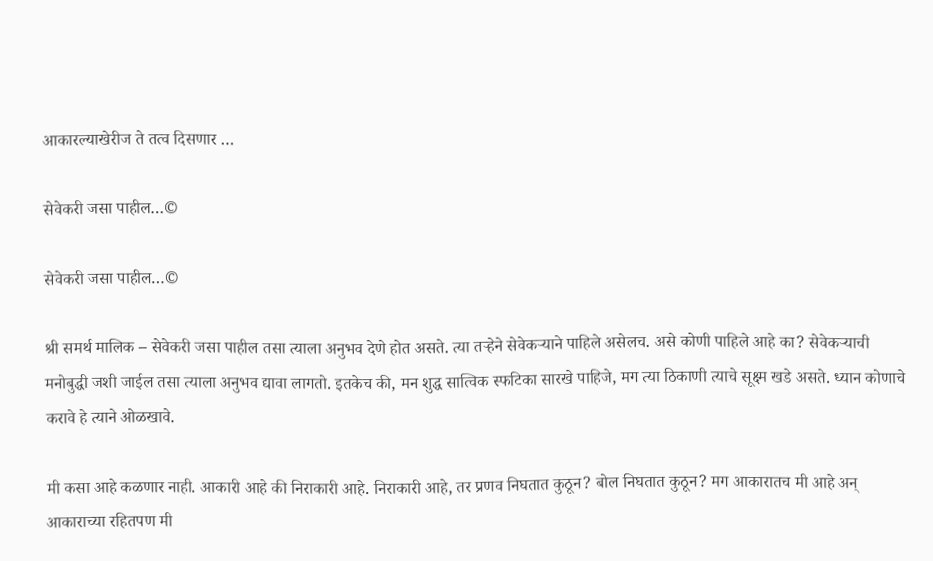आकारल्याखेरीज ते तत्व दिसणार …

सेवेकरी जसा पाहील…©

सेवेकरी जसा पाहील…©

श्री समर्थ मालिक – सेवेकरी जसा पाहील तसा त्याला अनुभव देणे होत असते. त्या तऱ्हेने सेवेकऱ्याने पाहिले असेलच. असे कोणी पाहिले आहे का? सेवेकर्‍याची मनोबुद्धी जशी जाईल तसा त्याला अनुभव द्यावा लागतो. इतकेच की, मन शुद्ध सात्विक स्फटिका सारखे पाहिजे, मग त्या ठिकाणी त्याचे सूक्ष्म खडे असते. ध्यान कोणाचे करावे हे त्याने ओळखावे.

मी कसा आहे कळणार नाही. आकारी आहे की निराकारी आहे. निराकारी आहे, तर प्रणव निघतात कुठून? बोल निघतात कुठून? मग आकारातच मी आहे अन् आकाराच्या रहितपण मी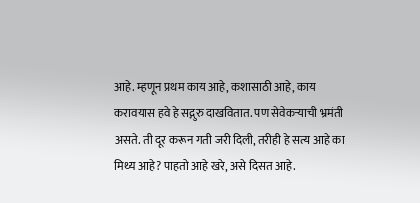आहे. म्हणून प्रथम काय आहे, कशासाठी आहे, काय करावयास हवे हे सद्गुरु दाखवितात. पण सेवेकर्‍याची भ्रमंती असते. ती दूर करून गती जरी दिली, तरीही हे सत्य आहे का मिथ्य आहे? पाहतो आहे खरे, असे दिसत आहे.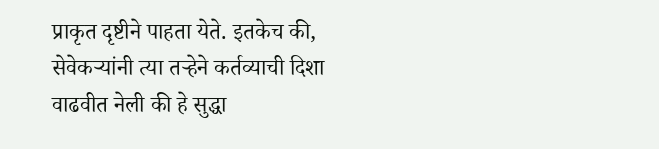प्राकृत दृष्टीने पाहता येते. इतकेच की, सेवेकऱ्यांनी त्या तऱ्हेने कर्तव्याची दिशा वाढवीत नेली की हे सुद्धा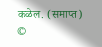कळेल. (समाप्त) ©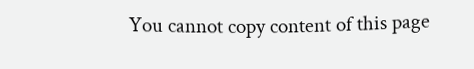You cannot copy content of this page